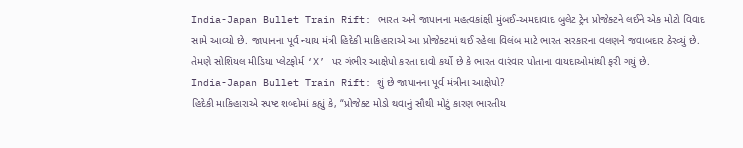India-Japan Bullet Train Rift: ભારત અને જાપાનના મહત્વકાંક્ષી મુંબઈ-અમદાવાદ બુલેટ ટ્રેન પ્રોજેક્ટને લઈને એક મોટો વિવાદ સામે આવ્યો છે. જાપાનના પૂર્વ ન્યાય મંત્રી હિદેકી માકિહારાએ આ પ્રોજેક્ટમાં થઈ રહેલા વિલંબ માટે ભારત સરકારના વલણને જવાબદાર ઠેરવ્યું છે. તેમણે સોશિયલ મીડિયા પ્લેટફોર્મ ‘X’ પર ગંભીર આક્ષેપો કરતા દાવો કર્યો છે કે ભારત વારંવાર પોતાના વાયદાઓમાંથી ફરી ગયું છે.
India-Japan Bullet Train Rift: શું છે જાપાનના પૂર્વ મંત્રીના આક્ષેપો?
હિદેકી માકિહારાએ સ્પષ્ટ શબ્દોમાં કહ્યું કે, “પ્રોજેક્ટ મોડો થવાનું સૌથી મોટું કારણ ભારતીય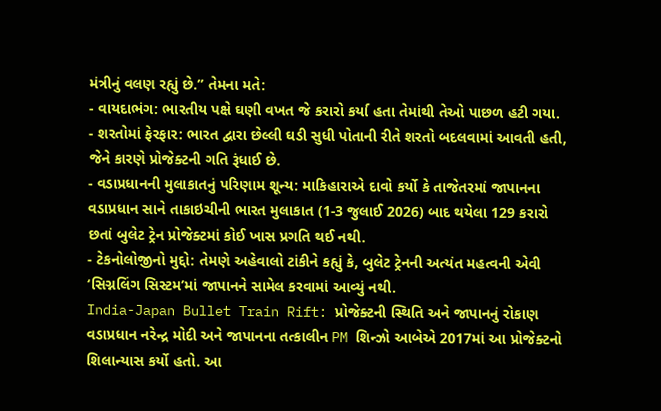મંત્રીનું વલણ રહ્યું છે.” તેમના મતે:
- વાયદાભંગ: ભારતીય પક્ષે ઘણી વખત જે કરારો કર્યા હતા તેમાંથી તેઓ પાછળ હટી ગયા.
- શરતોમાં ફેરફાર: ભારત દ્વારા છેલ્લી ઘડી સુધી પોતાની રીતે શરતો બદલવામાં આવતી હતી, જેને કારણે પ્રોજેક્ટની ગતિ રૂંધાઈ છે.
- વડાપ્રધાનની મુલાકાતનું પરિણામ શૂન્ય: માકિહારાએ દાવો કર્યો કે તાજેતરમાં જાપાનના વડાપ્રધાન સાને તાકાઇચીની ભારત મુલાકાત (1-3 જુલાઈ 2026) બાદ થયેલા 129 કરારો છતાં બુલેટ ટ્રેન પ્રોજેક્ટમાં કોઈ ખાસ પ્રગતિ થઈ નથી.
- ટેકનોલોજીનો મુદ્દો: તેમણે અહેવાલો ટાંકીને કહ્યું કે, બુલેટ ટ્રેનની અત્યંત મહત્વની એવી ‘સિગ્નલિંગ સિસ્ટમ’માં જાપાનને સામેલ કરવામાં આવ્યું નથી.
India-Japan Bullet Train Rift: પ્રોજેક્ટની સ્થિતિ અને જાપાનનું રોકાણ
વડાપ્રધાન નરેન્દ્ર મોદી અને જાપાનના તત્કાલીન PM શિન્ઝો આબેએ 2017માં આ પ્રોજેક્ટનો શિલાન્યાસ કર્યો હતો. આ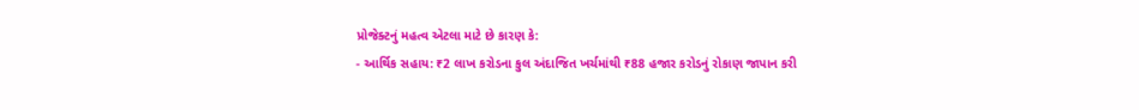પ્રોજેક્ટનું મહત્વ એટલા માટે છે કારણ કે:
- આર્થિક સહાય: ₹2 લાખ કરોડના કુલ અંદાજિત ખર્ચમાંથી ₹88 હજાર કરોડનું રોકાણ જાપાન કરી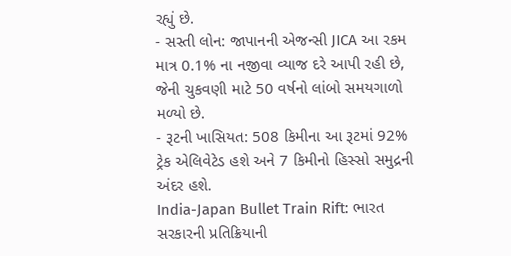રહ્યું છે.
- સસ્તી લોન: જાપાનની એજન્સી JICA આ રકમ માત્ર 0.1% ના નજીવા વ્યાજ દરે આપી રહી છે, જેની ચુકવણી માટે 50 વર્ષનો લાંબો સમયગાળો મળ્યો છે.
- રૂટની ખાસિયત: 508 કિમીના આ રૂટમાં 92% ટ્રેક એલિવેટેડ હશે અને 7 કિમીનો હિસ્સો સમુદ્રની અંદર હશે.
India-Japan Bullet Train Rift: ભારત સરકારની પ્રતિક્રિયાની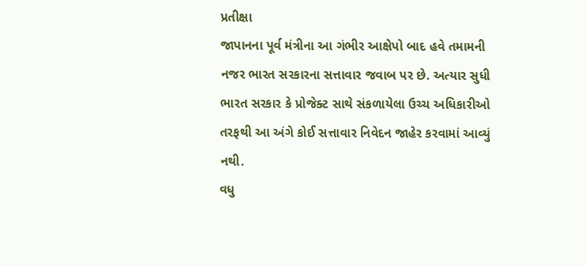પ્રતીક્ષા
જાપાનના પૂર્વ મંત્રીના આ ગંભીર આક્ષેપો બાદ હવે તમામની નજર ભારત સરકારના સત્તાવાર જવાબ પર છે. અત્યાર સુધી ભારત સરકાર કે પ્રોજેક્ટ સાથે સંકળાયેલા ઉચ્ચ અધિકારીઓ તરફથી આ અંગે કોઈ સત્તાવાર નિવેદન જાહેર કરવામાં આવ્યું નથી.
વધુ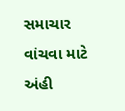સમાચાર વાંચવા માટે અંહી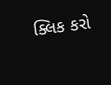ક્લિક કરો